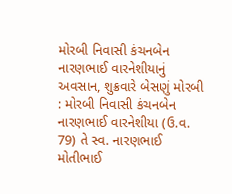મોરબી નિવાસી કંચનબેન નારણભાઈ વારનેશીયાનું અવસાન, શુક્રવારે બેસણું મોરબી : મોરબી નિવાસી કંચનબેન નારણભાઈ વારનેશીયા (ઉ.વ. 79) તે સ્વ. નારણભાઈ મોતીભાઈ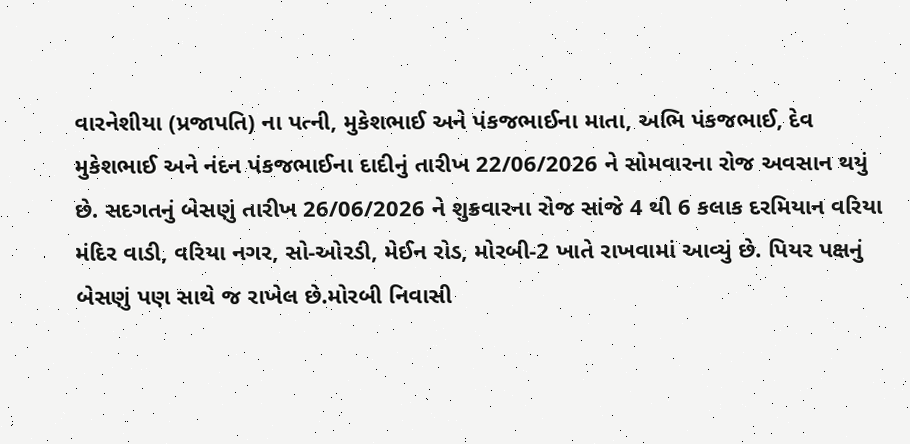વારનેશીયા (પ્રજાપતિ) ના પત્ની, મુકેશભાઈ અને પંકજભાઈના માતા, અભિ પંકજભાઈ, દેવ મુકેશભાઈ અને નંદન પંકજભાઈના દાદીનું તારીખ 22/06/2026 ને સોમવારના રોજ અવસાન થયું છે. સદગતનું બેસણું તારીખ 26/06/2026 ને શુક્રવારના રોજ સાંજે 4 થી 6 કલાક દરમિયાન વરિયા મંદિર વાડી, વરિયા નગર, સો-ઓરડી, મેઈન રોડ, મોરબી-2 ખાતે રાખવામાં આવ્યું છે. પિયર પક્ષનું બેસણું પણ સાથે જ રાખેલ છે.મોરબી નિવાસી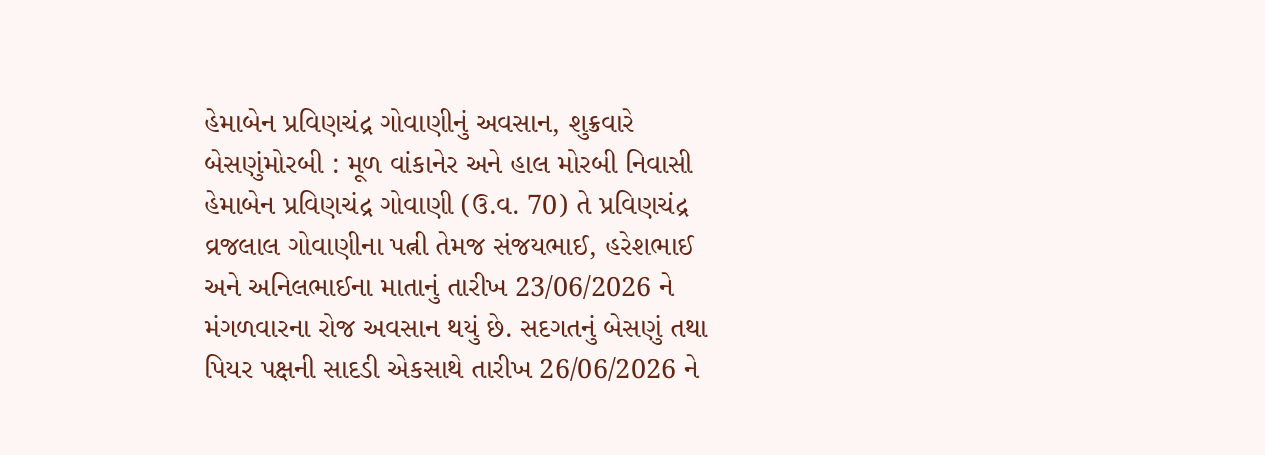હેમાબેન પ્રવિણચંદ્ર ગોવાણીનું અવસાન, શુક્રવારે બેસણુંમોરબી : મૂળ વાંકાનેર અને હાલ મોરબી નિવાસી હેમાબેન પ્રવિણચંદ્ર ગોવાણી (ઉ.વ. 70) તે પ્રવિણચંદ્ર વ્રજલાલ ગોવાણીના પત્ની તેમજ સંજયભાઈ, હરેશભાઈ અને અનિલભાઈના માતાનું તારીખ 23/06/2026 ને મંગળવારના રોજ અવસાન થયું છે. સદગતનું બેસણું તથા પિયર પક્ષની સાદડી એકસાથે તારીખ 26/06/2026 ને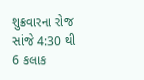શુક્રવારના રોજ સાંજે 4:30 થી 6 કલાક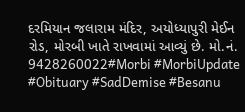દરમિયાન જલારામ મંદિર, અયોધ્યાપુરી મેઈન રોડ, મોરબી ખાતે રાખવામાં આવ્યું છે. મો.નં. 9428260022#Morbi #MorbiUpdate #Obituary #SadDemise #Besanu